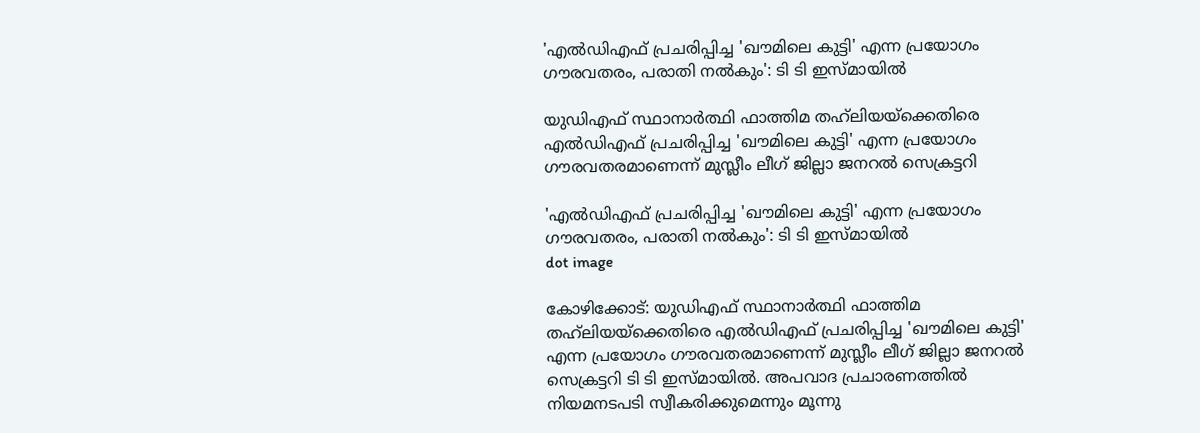'എൽഡിഎഫ് പ്രചരിപ്പിച്ച 'ഖൗമിലെ കുട്ടി' എന്ന പ്രയോഗം ഗൗരവതരം, പരാതി നൽകും': ടി ടി ഇസ്‌മായിൽ

യുഡിഎഫ് സ്ഥാനാർത്ഥി ഫാത്തിമ തഹ്‌ലിയയ്‌ക്കെതിരെ എൽഡിഎഫ് പ്രചരിപ്പിച്ച 'ഖൗമിലെ കുട്ടി' എന്ന പ്രയോഗം ഗൗരവതരമാണെന്ന് മുസ്ലീം ലീഗ് ജില്ലാ ജനറൽ സെക്രട്ടറി

'എൽഡിഎഫ് പ്രചരിപ്പിച്ച 'ഖൗമിലെ കുട്ടി' എന്ന പ്രയോഗം ഗൗരവതരം, പരാതി നൽകും': ടി ടി ഇസ്‌മായിൽ
dot image

കോഴിക്കോട്: യുഡിഎഫ് സ്ഥാനാർത്ഥി ഫാത്തിമ തഹ്‌ലിയയ്‌ക്കെതിരെ എൽഡിഎഫ് പ്രചരിപ്പിച്ച 'ഖൗമിലെ കുട്ടി' എന്ന പ്രയോഗം ഗൗരവതരമാണെന്ന് മുസ്ലീം ലീഗ് ജില്ലാ ജനറൽ സെക്രട്ടറി ടി ടി ഇസ്‌മായിൽ. അപവാദ പ്രചാരണത്തിൽ നിയമനടപടി സ്വീകരിക്കുമെന്നും മൂന്നു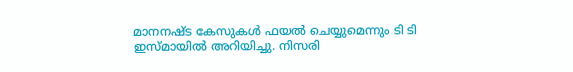മാനനഷ്ട കേസുകൾ ഫയൽ ചെയ്യുമെന്നും ടി ടി ഇസ്‌മായിൽ അറിയിച്ചു. നിസരി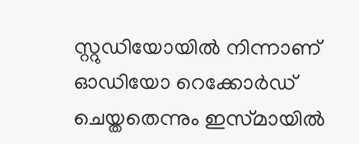സ്റ്റുഡിയോയിൽ നിന്നാണ് ഓഡിയോ റെക്കോർഡ് ചെയ്തതെന്നും ഇസ്‌മായിൽ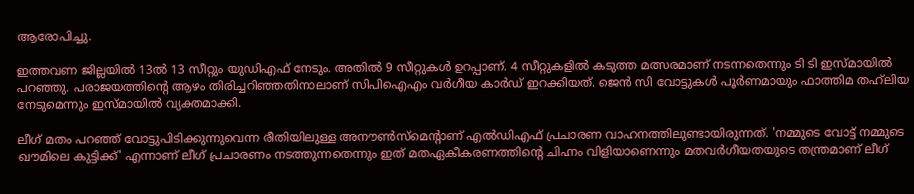ആരോപിച്ചു.

ഇത്തവണ ജില്ലയിൽ 13ൽ 13 സീറ്റും യുഡിഎഫ് നേടും. അതിൽ 9 സീറ്റുകൾ ഉറപ്പാണ്. 4 സീറ്റുകളിൽ കടുത്ത മത്സരമാണ് നടന്നതെന്നും ടി ടി ഇസ്‌മായിൽ പറഞ്ഞു. പരാജയത്തിൻ്റെ ആഴം തിരിച്ചറിഞ്ഞതിനാലാണ് സിപിഐഎം വർഗീയ കാർഡ് ഇറക്കിയത്. ജെൻ സി വോട്ടുകൾ പൂർണമായും ഫാത്തിമ തഹ്‌ലിയ നേടുമെന്നും ഇസ്‌മായിൽ വ്യക്തമാക്കി.

ലീഗ് മതം പറഞ്ഞ് വോട്ടുപിടിക്കുന്നുവെന്ന രീതിയിലുള്ള അനൗൺസ്‌മെൻ്റാണ് എൽഡിഎഫ് പ്രചാരണ വാഹനത്തിലുണ്ടായിരുന്നത്. 'നമ്മുടെ വോട്ട് നമ്മുടെ ഖൗമിലെ കുട്ടിക്ക്' എന്നാണ് ലീഗ് പ്രചാരണം നടത്തുന്നതെന്നും ഇത് മതഏകീകരണത്തിൻ്റെ ചിഹ്നം വിളിയാണെന്നും മതവർഗീയതയുടെ തന്ത്രമാണ് ലീഗ്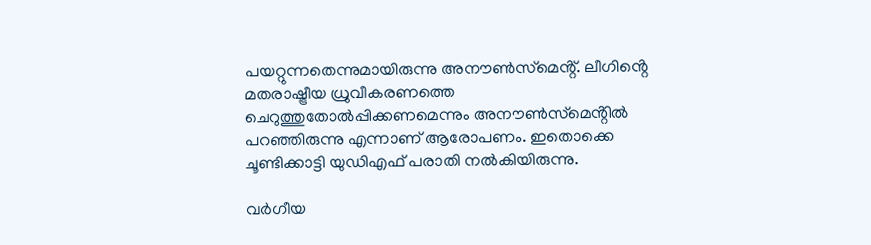പയറ്റുന്നതെന്നുമായിരുന്നു അനൗൺസ്‌മെൻ്റ്. ലീഗിൻ്റെ മതരാഷ്ട്രീയ ധ്രുവീകരണത്തെ ചെറുത്തുതോൽപ്പിക്കണമെന്നും അനൗൺസ്‌മെൻ്റിൽ പറഞ്ഞിരുന്നു എന്നാണ് ആരോപണം. ഇതൊക്കെ ചൂണ്ടിക്കാട്ടി യുഡിഎഫ് പരാതി നൽകിയിരുന്നു.

വർഗീയ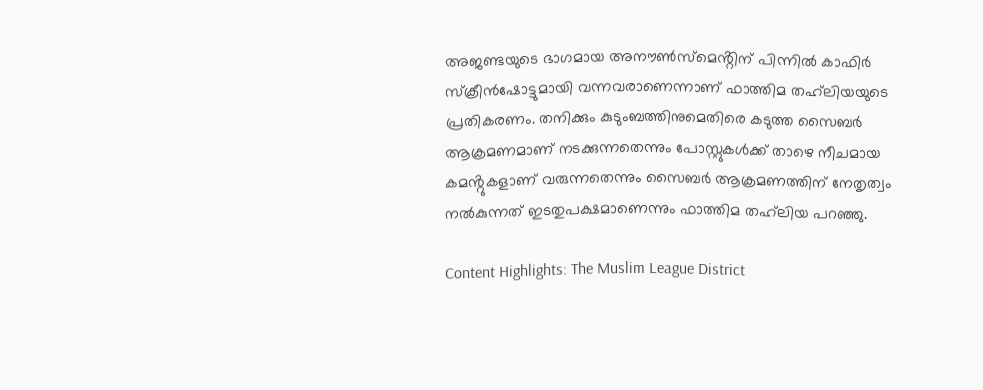അജണ്ടയുടെ ഭാഗമായ അനൗൺസ്‌മെൻ്റിന് പിന്നിൽ കാഫിർ സ്ക്രീൻഷോട്ടുമായി വന്നവരാണെന്നാണ് ഫാത്തിമ തഹ്‌ലിയയുടെ പ്രതികരണം. തനിക്കും കുടുംബത്തിനുമെതിരെ കടുത്ത സൈബർ ആക്രമണമാണ് നടക്കുന്നതെന്നും പോസ്റ്റുകൾക്ക് താഴെ നീചമായ കമൻ്റുകളാണ് വരുന്നതെന്നും സൈബർ ആക്രമണത്തിന് നേതൃത്വം നൽകുന്നത് ഇടതുപക്ഷമാണെന്നും ഫാത്തിമ തഹ്‌ലിയ പറഞ്ഞു.

Content Highlights: The Muslim League District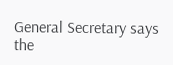General Secretary says the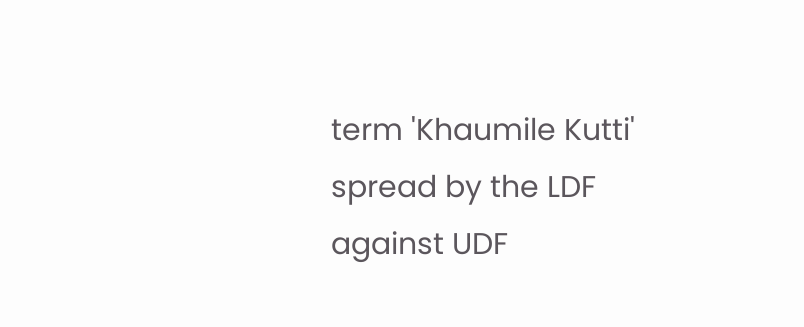term 'Khaumile Kutti' spread by the LDF against UDF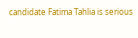candidate Fatima Tahlia is serious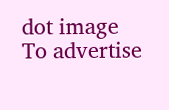dot image
To advertise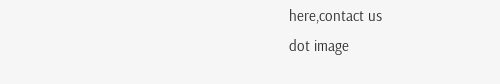here,contact us
dot image